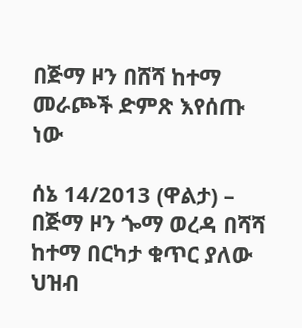በጅማ ዞን በሸሻ ከተማ መራጮች ድምጽ እየሰጡ ነው

ሰኔ 14/2013 (ዋልታ) – በጅማ ዞን ጐማ ወረዳ በሻሻ ከተማ በርካታ ቁጥር ያለው ህዝብ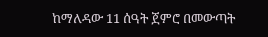ከማለዳው 11 ሰዓት ጀምሮ በመውጣት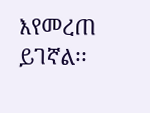እየመረጠ ይገኛል፡፡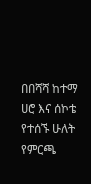በበሻሻ ከተማ ሀሮ እና ሰኮቴ የተሰኙ ሁለት የምርጫ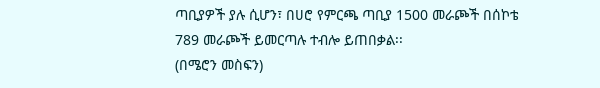ጣቢያዎች ያሉ ሲሆን፣ በሀሮ የምርጫ ጣቢያ 1500 መራጮች በሰኮቴ 789 መራጮች ይመርጣሉ ተብሎ ይጠበቃል፡፡
(በሜሮን መስፍን)